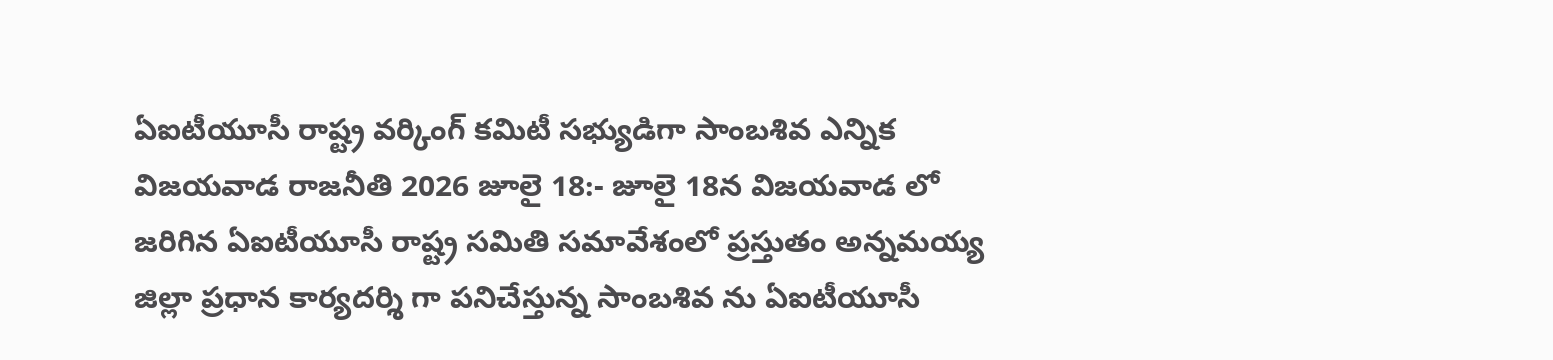ఏఐటీయూసీ రాష్ట్ర వర్కింగ్ కమిటీ సభ్యుడిగా సాంబశివ ఎన్నిక
విజయవాడ రాజనీతి 2026 జూలై 18:- జూలై 18న విజయవాడ లో జరిగిన ఏఐటీయూసీ రాష్ట్ర సమితి సమావేశంలో ప్రస్తుతం అన్నమయ్య జిల్లా ప్రధాన కార్యదర్శి గా పనిచేస్తున్న సాంబశివ ను ఏఐటీయూసీ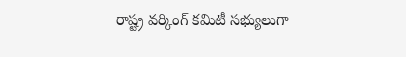రాష్ట్ర వర్కింగ్ కమిటీ సభ్యులుగా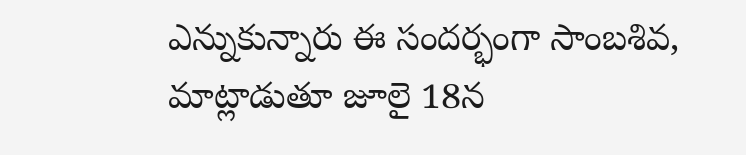ఎన్నుకున్నారు ఈ సందర్భంగా సాంబశివ, మాట్లాడుతూ జూలై 18న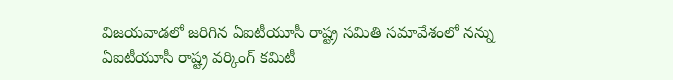విజయవాడలో జరిగిన ఏఐటీయూసీ రాష్ట్ర సమితి సమావేశంలో నన్ను ఏఐటీయూసీ రాష్ట్ర వర్కింగ్ కమిటీ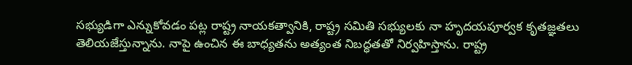సభ్యుడిగా ఎన్నుకోవడం పట్ల రాష్ట్ర నాయకత్వానికి, రాష్ట్ర సమితి సభ్యులకు నా హృదయపూర్వక కృతజ్ఞతలు తెలియజేస్తున్నాను. నాపై ఉంచిన ఈ బాధ్యతను అత్యంత నిబద్ధతతో నిర్వహిస్తాను. రాష్ట్ర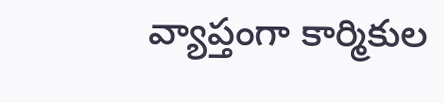వ్యాప్తంగా కార్మికుల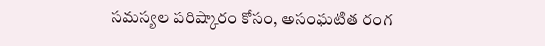సమస్యల పరిష్కారం కోసం, అసంఘటిత రంగ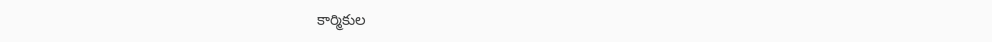కార్మికుల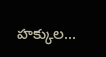హక్కుల...